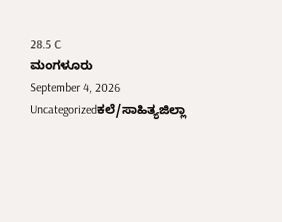28.5 C
ಮಂಗಳೂರು
September 4, 2026
Uncategorizedಕಲೆ/ಸಾಹಿತ್ಯಜಿಲ್ಲಾ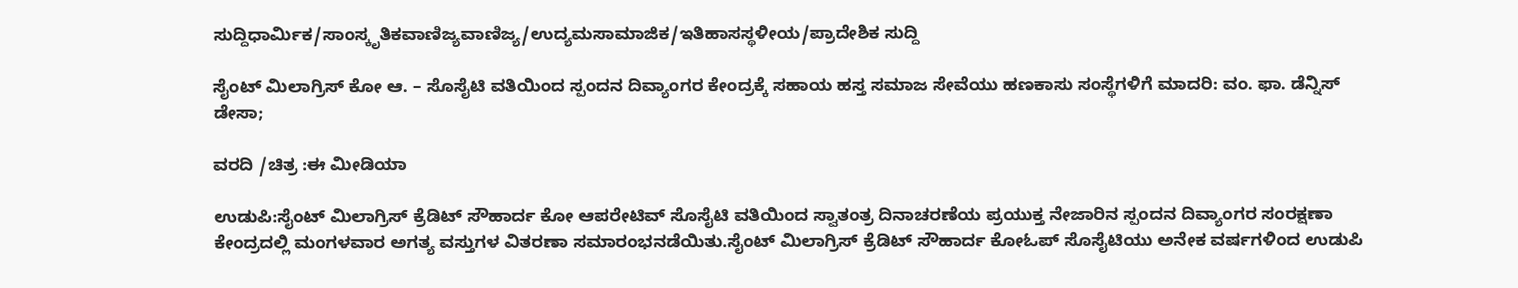ಸುದ್ದಿಧಾರ್ಮಿಕ/ಸಾಂಸ್ಕೃತಿಕವಾಣಿಜ್ಯವಾಣಿಜ್ಯ/ಉದ್ಯಮಸಾಮಾಜಿಕ/ಇತಿಹಾಸಸ್ಥಳೀಯ/ಪ್ರಾದೇಶಿಕ ಸುದ್ದಿ

ಸೈಂಟ್ ಮಿಲಾಗ್ರಿಸ್ ಕೋ ಆ. – ಸೊಸೈಟಿ ವತಿಯಿಂದ ಸ್ಪಂದನ ದಿವ್ಯಾಂಗರ ಕೇಂದ್ರಕ್ಕೆ ಸಹಾಯ ಹಸ್ತ ಸಮಾಜ ಸೇವೆಯು ಹಣಕಾಸು ಸಂಸ್ಥೆಗಳಿಗೆ ಮಾದರಿ: ವಂ. ಫಾ. ಡೆನ್ನಿಸ್ ಡೇಸಾ;

ವರದಿ /ಚಿತ್ರ :ಈ ಮೀಡಿಯಾ

ಉಡುಪಿ:ಸೈಂಟ್ ಮಿಲಾಗ್ರಿಸ್ ಕ್ರೆಡಿಟ್ ಸೌಹಾರ್ದ ಕೋ ಆಪರೇಟಿವ್ ಸೊಸೈಟಿ ವತಿಯಿಂದ ಸ್ವಾತಂತ್ರ ದಿನಾಚರಣೆಯ ಪ್ರಯುಕ್ತ ನೇಜಾರಿನ ಸ್ಪಂದನ ದಿವ್ಯಾಂಗರ ಸಂರಕ್ಷಣಾ ಕೇಂದ್ರದಲ್ಲಿ ಮಂಗಳವಾರ ಅಗತ್ಯ ವಸ್ತುಗಳ ವಿತರಣಾ ಸಮಾರಂಭನಡೆಯಿತು.ಸೈಂಟ್ ಮಿಲಾಗ್ರಿಸ್ ಕ್ರೆಡಿಟ್ ಸೌಹಾರ್ದ ಕೋಓಪ್ ಸೊಸೈಟಿಯು ಅನೇಕ ವರ್ಷಗಳಿಂದ ಉಡುಪಿ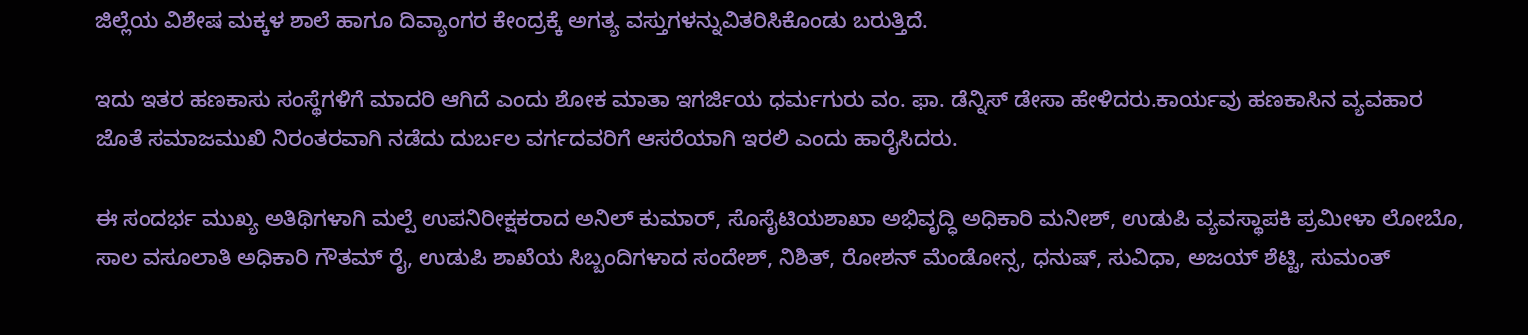ಜಿಲ್ಲೆಯ ವಿಶೇಷ ಮಕ್ಕಳ ಶಾಲೆ ಹಾಗೂ ದಿವ್ಯಾಂಗರ ಕೇಂದ್ರಕ್ಕೆ ಅಗತ್ಯ ವಸ್ತುಗಳನ್ನುವಿತರಿಸಿಕೊಂಡು ಬರುತ್ತಿದೆ.

ಇದು ಇತರ ಹಣಕಾಸು ಸಂಸ್ಥೆಗಳಿಗೆ ಮಾದರಿ ಆಗಿದೆ ಎಂದು ಶೋಕ ಮಾತಾ ಇಗರ್ಜಿಯ ಧರ್ಮಗುರು ವಂ. ಫಾ. ಡೆನ್ನಿಸ್ ಡೇಸಾ ಹೇಳಿದರು.ಕಾರ್ಯವು ಹಣಕಾಸಿನ ವ್ಯವಹಾರ ಜೊತೆ ಸಮಾಜಮುಖಿ ನಿರಂತರವಾಗಿ ನಡೆದು ದುರ್ಬಲ ವರ್ಗದವರಿಗೆ ಆಸರೆಯಾಗಿ ಇರಲಿ ಎಂದು ಹಾರೈಸಿದರು.

ಈ ಸಂದರ್ಭ ಮುಖ್ಯ ಅತಿಥಿಗಳಾಗಿ ಮಲ್ಪೆ ಉಪನಿರೀಕ್ಷಕರಾದ ಅನಿಲ್ ಕುಮಾರ್, ಸೊಸೈಟಿಯಶಾಖಾ ಅಭಿವೃದ್ಧಿ ಅಧಿಕಾರಿ ಮನೀಶ್, ಉಡುಪಿ ವ್ಯವಸ್ಥಾಪಕಿ ಪ್ರಮೀಳಾ ಲೋಬೊ, ಸಾಲ ವಸೂಲಾತಿ ಅಧಿಕಾರಿ ಗೌತಮ್ ರೈ, ಉಡುಪಿ ಶಾಖೆಯ ಸಿಬ್ಬಂದಿಗಳಾದ ಸಂದೇಶ್, ನಿಶಿತ್, ರೋಶನ್ ಮೆಂಡೋನ್ಸ, ಧನುಷ್, ಸುವಿಧಾ, ಅಜಯ್ ಶೆಟ್ಟಿ, ಸುಮಂತ್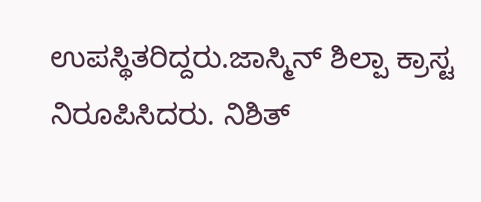ಉಪಸ್ಥಿತರಿದ್ದರು.ಜಾಸ್ಮಿನ್ ಶಿಲ್ಪಾ ಕ್ರಾಸ್ಟ ನಿರೂಪಿಸಿದರು. ನಿಶಿತ್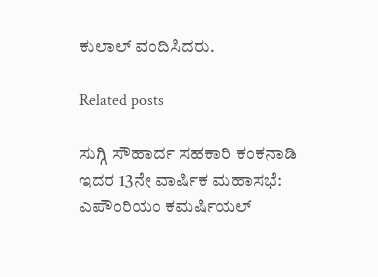ಕುಲಾಲ್ ವಂದಿಸಿದರು.

Related posts

ಸುಗ್ಗಿ ಸೌಹಾರ್ದ ಸಹಕಾರಿ ಕಂಕನಾಡಿ ಇದರ 13ನೇ ವಾರ್ಷಿಕ ಮಹಾಸಭೆ: ಎಪೌಂರಿಯಂ ಕಮರ್ಷಿಯಲ್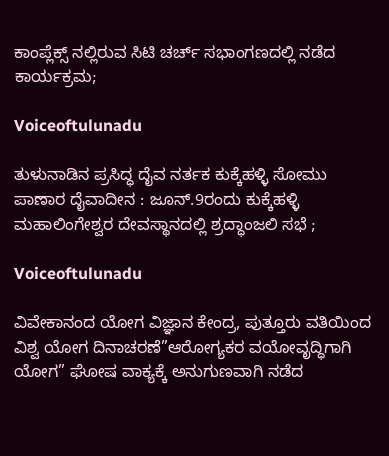ಕಾಂಪ್ಲೆಕ್ಸ್ ನಲ್ಲಿರುವ ಸಿಟಿ ಚರ್ಚ್ ಸಭಾಂಗಣದಲ್ಲಿ ನಡೆದ ಕಾರ್ಯಕ್ರಮ;

Voiceoftulunadu

ತುಳುನಾಡಿನ ಪ್ರಸಿದ್ಧ ದೈವ ನರ್ತಕ ಕುಕ್ಕೆಹಳ್ಳಿ ಸೋಮು ಪಾಣಾರ ದೈವಾದೀನ : ಜೂನ್.9ರಂದು ಕುಕ್ಕೆಹಳ್ಳಿ ಮಹಾಲಿಂಗೇಶ್ವರ ದೇವಸ್ಥಾನದಲ್ಲಿ ಶ್ರದ್ಧಾಂಜಲಿ ಸಭೆ ;

Voiceoftulunadu

ವಿವೇಕಾನಂದ ಯೋಗ ವಿಜ್ಞಾನ ಕೇಂದ್ರ, ಪುತ್ತೂರು ವತಿಯಿಂದ ವಿಶ್ವ ಯೋಗ ದಿನಾಚರಣೆ”ಆರೋಗ್ಯಕರ ವಯೋವೃದ್ಧಿಗಾಗಿ ಯೋಗ” ಘೋಷ ವಾಕ್ಯಕ್ಕೆ ಅನುಗುಣವಾಗಿ ನಡೆದ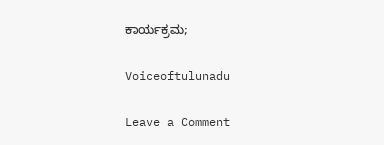ಕಾರ್ಯಕ್ರಮ;

Voiceoftulunadu

Leave a Comment